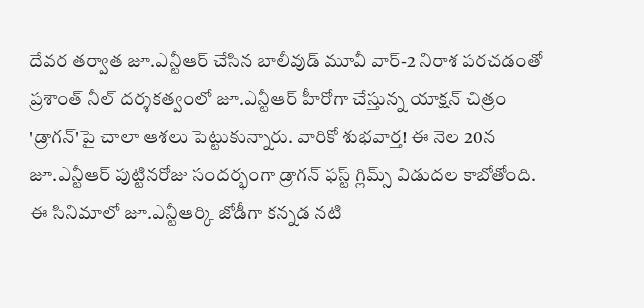దేవర తర్వాత జూ.ఎన్టీఆర్ చేసిన బాలీవుడ్ మూవీ వార్-2 నిరాశ పరచడంతో ప్రశాంత్ నీల్ దర్శకత్వంలో జూ.ఎన్టీఆర్ హీరోగా చేస్తున్న యాక్షన్ చిత్రం 'డ్రాగన్'పై చాలా ఆశలు పెట్టుకున్నారు. వారికో శుభవార్త! ఈ నెల 20న జూ.ఎన్టీఆర్ పుట్టినరోజు సందర్భంగా డ్రాగన్ ఫస్ట్ గ్లిమ్స్ విడుదల కాబోతోంది.
ఈ సినిమాలో జూ.ఎన్టీఆర్కి జోడీగా కన్నడ నటి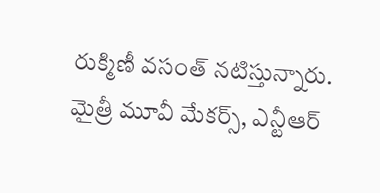రుక్మిణీ వసంత్ నటిస్తున్నారు. మైత్రీ మూవీ మేకర్స్, ఎన్టీఆర్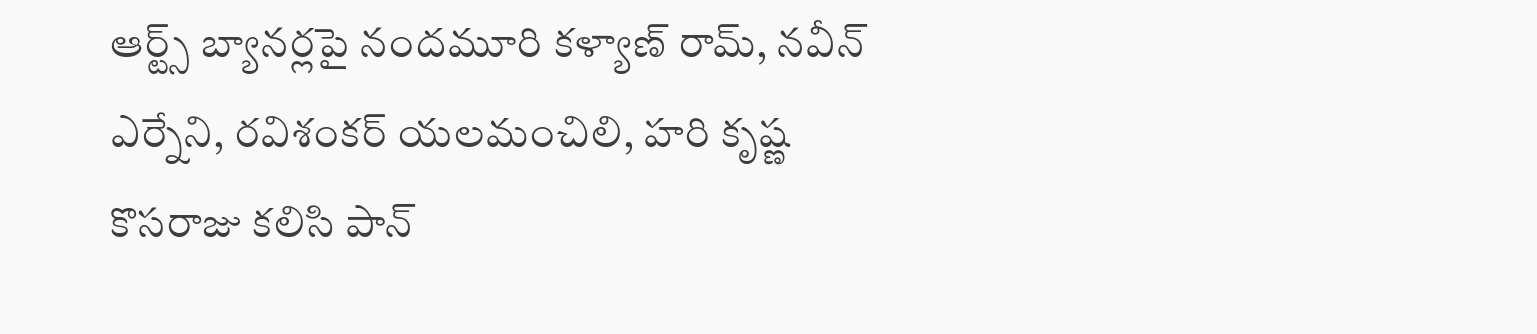ఆర్ట్స్ బ్యానర్లపై నందమూరి కళ్యాణ్ రామ్, నవీన్ ఎర్నేని, రవిశంకర్ యలమంచిలి, హరి కృష్ణ కొసరాజు కలిసి పాన్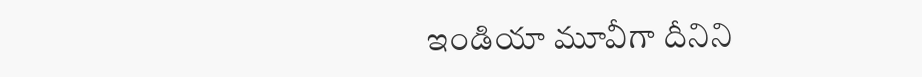ఇండియా మూవీగా దీనిని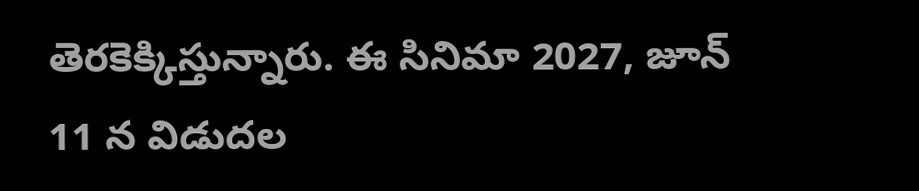తెరకెక్కిస్తున్నారు. ఈ సినిమా 2027, జూన్ 11 న విడుదల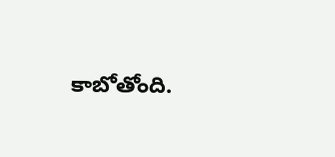కాబోతోంది.